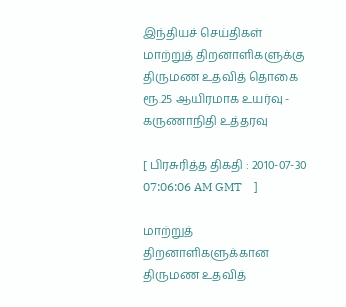இந்தியச் செய்திகள்
மாற்றுத் திறனாளிகளுக்கு திருமண உதவித் தொகை ரூ.25 ஆயிரமாக உயர்வு - கருணாநிதி உத்தரவு

[ பிரசுரித்த திகதி : 2010-07-30 07:06:06 AM GMT    ]

மாற்றுத் திறனாளிகளுக்கான திருமண உதவித்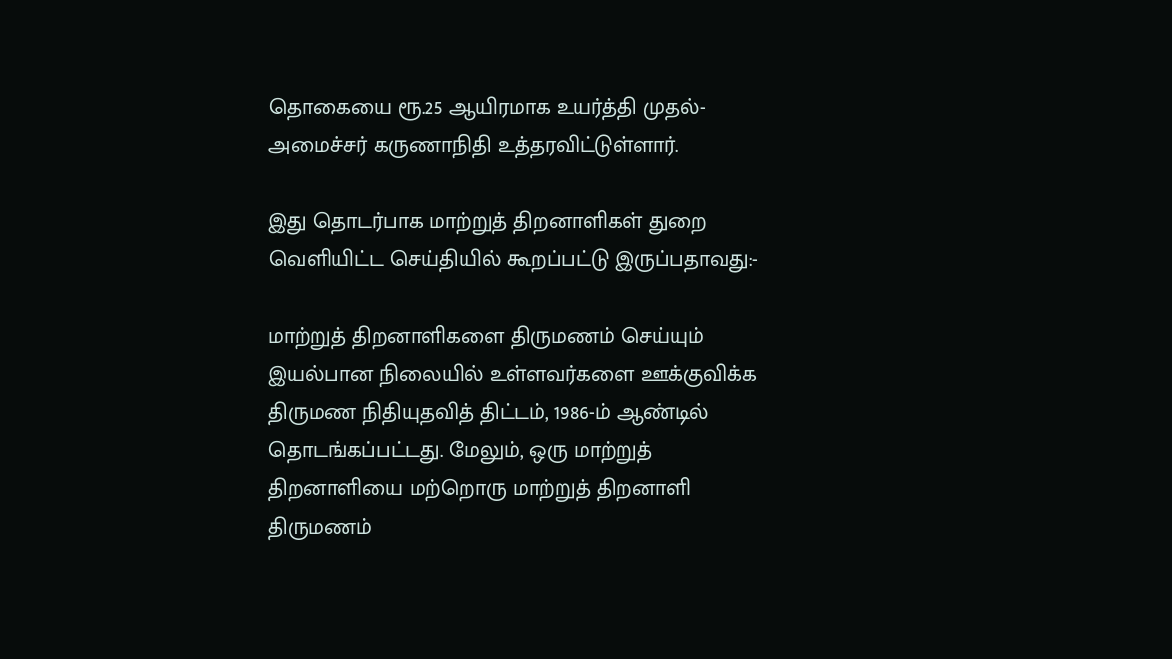தொகையை ரூ.25 ஆயிரமாக உயர்த்தி முதல்-அமைச்சர் கருணாநிதி உத்தரவிட்டுள்ளார்.

இது தொடர்பாக மாற்றுத் திறனாளிகள் துறை வெளியிட்ட செய்தியில் கூறப்பட்டு இருப்பதாவது:-

மாற்றுத் திறனாளிகளை திருமணம் செய்யும் இயல்பான நிலையில் உள்ளவர்களை ஊக்குவிக்க திருமண நிதியுதவித் திட்டம், 1986-ம் ஆண்டில் தொடங்கப்பட்டது. மேலும், ஒரு மாற்றுத் திறனாளியை மற்றொரு மாற்றுத் திறனாளி திருமணம்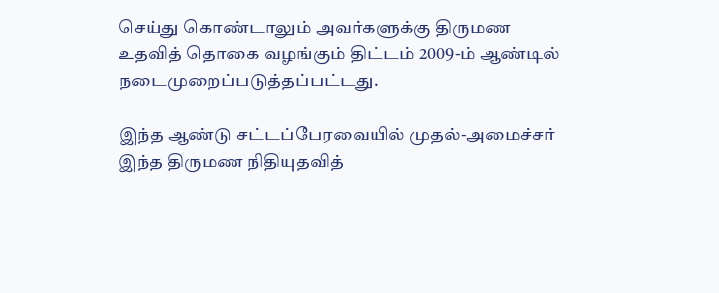செய்து கொண்டாலும் அவர்களுக்கு திருமண உதவித் தொகை வழங்கும் திட்டம் 2009-ம் ஆண்டில் நடைமுறைப்படுத்தப்பட்டது.

இந்த ஆண்டு சட்டப்பேரவையில் முதல்-அமைச்சர் இந்த திருமண நிதியுதவித்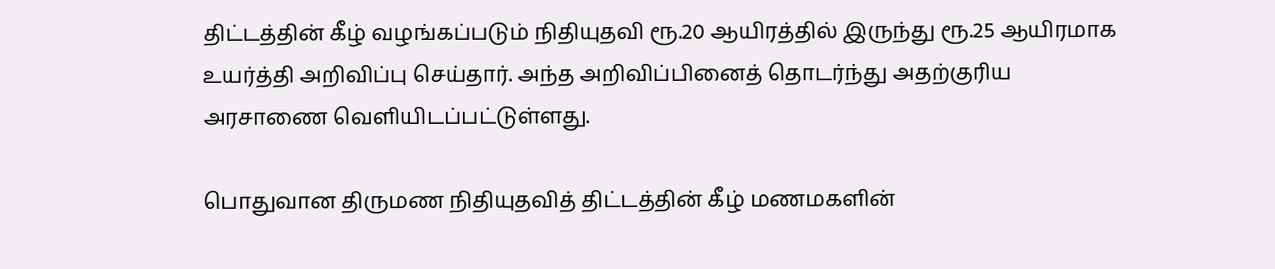திட்டத்தின் கீழ் வழங்கப்படும் நிதியுதவி ரூ.20 ஆயிரத்தில் இருந்து ரூ.25 ஆயிரமாக உயர்த்தி அறிவிப்பு செய்தார். அந்த அறிவிப்பினைத் தொடர்ந்து அதற்குரிய அரசாணை வெளியிடப்பட்டுள்ளது.

பொதுவான திருமண நிதியுதவித் திட்டத்தின் கீழ் மணமகளின்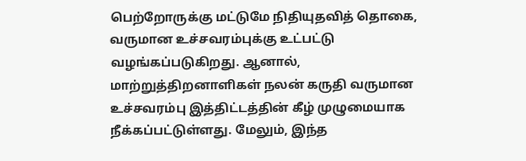பெற்றோருக்கு மட்டுமே நிதியுதவித் தொகை, வருமான உச்சவரம்புக்கு உட்பட்டு வழங்கப்படுகிறது. ஆனால், மாற்றுத்திறனாளிகள் நலன் கருதி வருமான உச்சவரம்பு இத்திட்டத்தின் கீழ் முழுமையாக நீக்கப்பட்டுள்ளது. மேலும், இந்த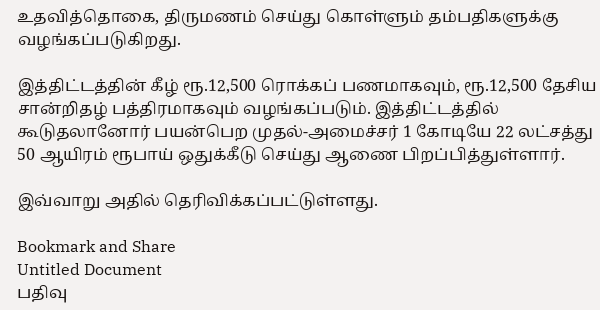உதவித்தொகை, திருமணம் செய்து கொள்ளும் தம்பதிகளுக்கு வழங்கப்படுகிறது.

இத்திட்டத்தின் கீழ் ரூ.12,500 ரொக்கப் பணமாகவும், ரூ.12,500 தேசிய சான்றிதழ் பத்திரமாகவும் வழங்கப்படும். இத்திட்டத்தில் கூடுதலானோர் பயன்பெற முதல்-அமைச்சர் 1 கோடியே 22 லட்சத்து 50 ஆயிரம் ரூபாய் ஒதுக்கீடு செய்து ஆணை பிறப்பித்துள்ளார்.

இவ்வாறு அதில் தெரிவிக்கப்பட்டுள்ளது.

Bookmark and Share
Untitled Document
பதிவு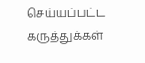செய்யப்பட்ட கருத்துக்கள்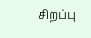சிறப்பு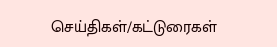செய்திகள்/கட்டுரைகள்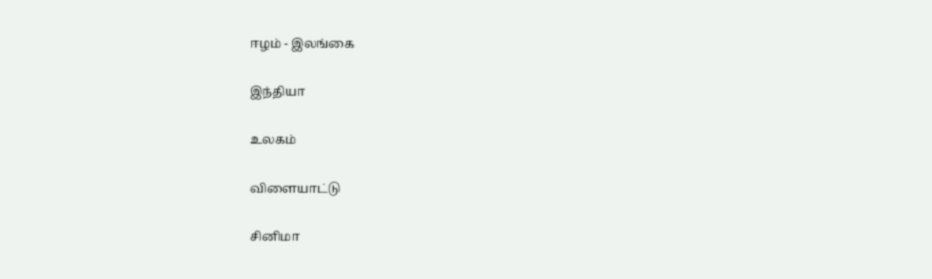ஈழம் - இலங்கை

இந்தியா

உலகம்

விளையாட்டு

சினிமா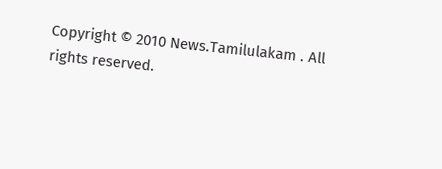Copyright © 2010 News.Tamilulakam . All rights reserved.